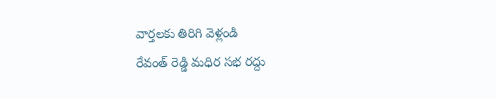వార్తలకు తిరిగి వెళ్లండి
రేవంత్ రెడ్డి మధిర సభ రద్దు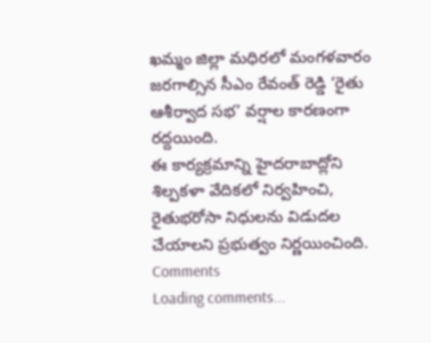ఖమ్మం జిల్లా మధిరలో మంగళవారం జరగాల్సిన సీఎం రేవంత్ రెడ్డి ‘రైతు ఆశీర్వాద సభ’ వర్షాల కారణంగా రద్దయింది.
ఈ కార్యక్రమాన్ని హైదరాబాద్లోని శిల్పకళా వేదికలో నిర్వహించి, రైతుభరోసా నిధులను విడుదల చేయాలని ప్రభుత్వం నిర్ణయించింది.
Comments
Loading comments...